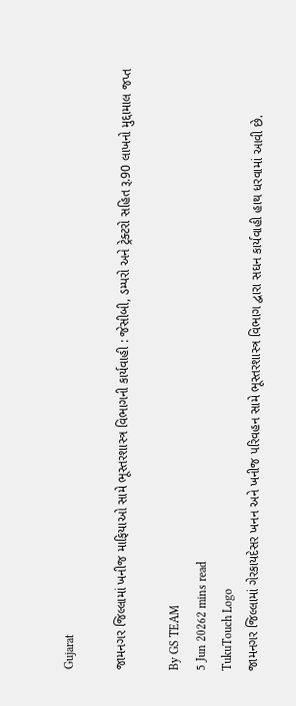Gujarat

જામનગર જિલ્લામાં ખનીજ માફિયાઓ સામે ભૂસ્તરશાસ્ત્ર વિભાગની કાર્યવાહી : જેસીબી, ડમ્પરો અને ટ્રેક્ટરો સહિત રૂ.90 લાખનો મુદ્દામાલ જપ્ત

By GS TEAM
5 Jun 20262 mins read
TukuTouch Logo
જામનગર જિલ્લામાં ગેરકાયદેસર ખનન અને ખનીજ પરિવહન સામે ભૂસ્તરશાસ્ત્ર વિભાગ દ્વારા સઘન કાર્યવાહી હાથ ધરવામાં આવી છે.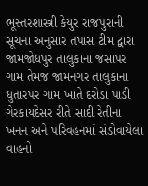ભૂસ્તરશાસ્ત્રી કેયુર રાજપુરાની સૂચના અનુસાર તપાસ ટીમ દ્વારા જામજોધપુર તાલુકાના જસાપર ગામ તેમજ જામનગર તાલુકાના ધુતારપર ગામ ખાતે દરોડા પાડી ગેરકાયદેસર રીતે સાદી રેતીના ખનન અને પરિવહનમાં સંડોવાયેલા વાહનો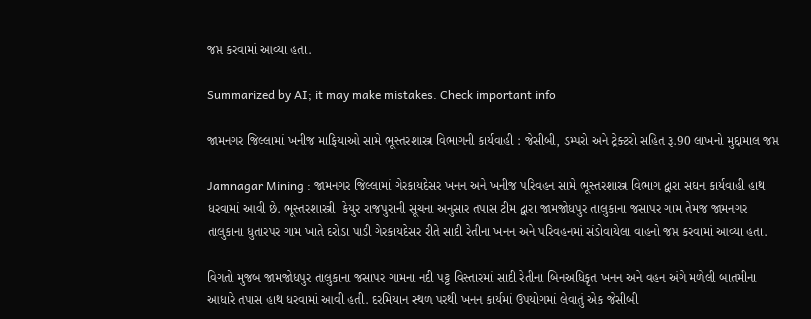જપ્ત કરવામાં આવ્યા હતા.

Summarized by AI; it may make mistakes. Check important info

જામનગર જિલ્લામાં ખનીજ માફિયાઓ સામે ભૂસ્તરશાસ્ત્ર વિભાગની કાર્યવાહી : જેસીબી, ડમ્પરો અને ટ્રેક્ટરો સહિત રૂ.90 લાખનો મુદ્દામાલ જપ્ત

Jamnagar Mining : જામનગર જિલ્લામાં ગેરકાયદેસર ખનન અને ખનીજ પરિવહન સામે ભૂસ્તરશાસ્ત્ર વિભાગ દ્વારા સઘન કાર્યવાહી હાથ ધરવામાં આવી છે. ભૂસ્તરશાસ્ત્રી  કેયુર રાજપુરાની સૂચના અનુસાર તપાસ ટીમ દ્વારા જામજોધપુર તાલુકાના જસાપર ગામ તેમજ જામનગર તાલુકાના ધુતારપર ગામ ખાતે દરોડા પાડી ગેરકાયદેસર રીતે સાદી રેતીના ખનન અને પરિવહનમાં સંડોવાયેલા વાહનો જપ્ત કરવામાં આવ્યા હતા.

વિગતો મુજબ જામજોધપુર તાલુકાના જસાપર ગામના નદી પટ્ટ વિસ્તારમાં સાદી રેતીના બિનઅધિકૃત ખનન અને વહન અંગે મળેલી બાતમીના આધારે તપાસ હાથ ધરવામાં આવી હતી. દરમિયાન સ્થળ પરથી ખનન કાર્યમાં ઉપયોગમાં લેવાતું એક જેસીબી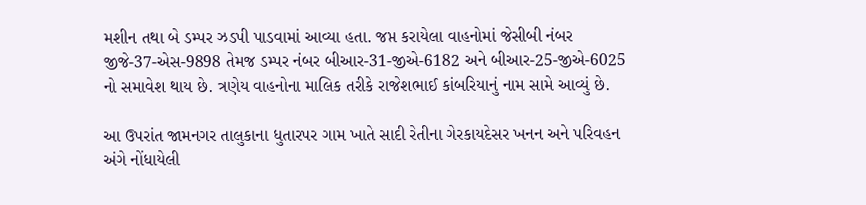મશીન તથા બે ડમ્પર ઝડપી પાડવામાં આવ્યા હતા. જપ્ત કરાયેલા વાહનોમાં જેસીબી નંબર જીજે-37-એસ-9898 તેમજ ડમ્પર નંબર બીઆર-31-જીએ-6182 અને બીઆર-25-જીએ-6025 નો સમાવેશ થાય છે. ત્રણેય વાહનોના માલિક તરીકે રાજેશભાઈ કાંબરિયાનું નામ સામે આવ્યું છે.

આ ઉપરાંત જામનગર તાલુકાના ધુતારપર ગામ ખાતે સાદી રેતીના ગેરકાયદેસર ખનન અને પરિવહન અંગે નોંધાયેલી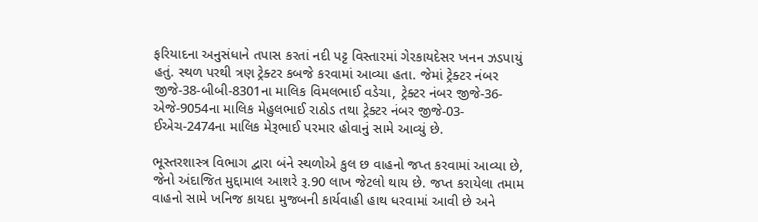ફરિયાદના અનુસંધાને તપાસ કરતાં નદી પટ્ટ વિસ્તારમાં ગેરકાયદેસર ખનન ઝડપાયું હતું. સ્થળ પરથી ત્રણ ટ્રેક્ટર કબજે કરવામાં આવ્યા હતા. જેમાં ટ્રેક્ટર નંબર જીજે-38-બીબી-8301ના માલિક વિમલભાઈ વડેચા, ટ્રેક્ટર નંબર જીજે-36-એજે-9054ના માલિક મેહુલભાઈ રાઠોડ તથા ટ્રેક્ટર નંબર જીજે-03-ઈએચ-2474ના માલિક મેરૂભાઈ પરમાર હોવાનું સામે આવ્યું છે.

ભૂસ્તરશાસ્ત્ર વિભાગ દ્વારા બંને સ્થળોએ કુલ છ વાહનો જપ્ત કરવામાં આવ્યા છે, જેનો અંદાજિત મુદ્દામાલ આશરે રૂ.90 લાખ જેટલો થાય છે. જપ્ત કરાયેલા તમામ વાહનો સામે ખનિજ કાયદા મુજબની કાર્યવાહી હાથ ધરવામાં આવી છે અને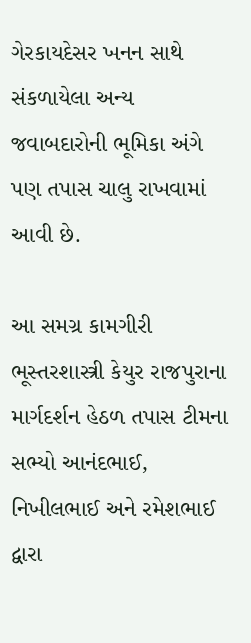ગેરકાયદેસર ખનન સાથે સંકળાયેલા અન્ય જવાબદારોની ભૂમિકા અંગે પણ તપાસ ચાલુ રાખવામાં આવી છે.

આ સમગ્ર કામગીરી ભૂસ્તરશાસ્ત્રી કેયુર રાજપુરાના માર્ગદર્શન હેઠળ તપાસ ટીમના સભ્યો આનંદભાઈ, નિખીલભાઈ અને રમેશભાઈ દ્વારા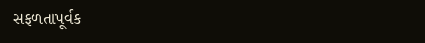સફળતાપૂર્વક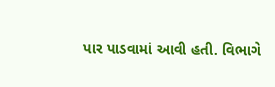પાર પાડવામાં આવી હતી. વિભાગે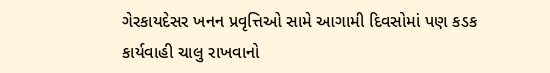ગેરકાયદેસર ખનન પ્રવૃત્તિઓ સામે આગામી દિવસોમાં પણ કડક કાર્યવાહી ચાલુ રાખવાનો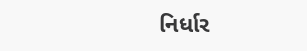નિર્ધાર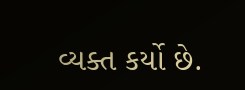વ્યક્ત કર્યો છે.